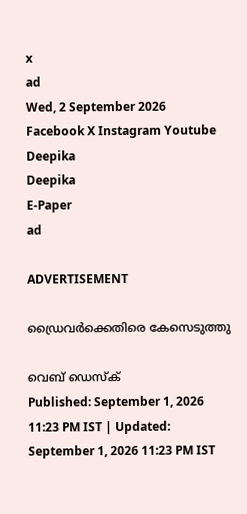x
ad
Wed, 2 September 2026
Facebook X Instagram Youtube
Deepika
Deepika
E-Paper
ad

ADVERTISEMENT

ഡ്രൈവര്‍ക്കെതിരെ കേസെടുത്തു

വെബ് ഡെസ്ക്
Published: September 1, 2026 11:23 PM IST | Updated: September 1, 2026 11:23 PM IST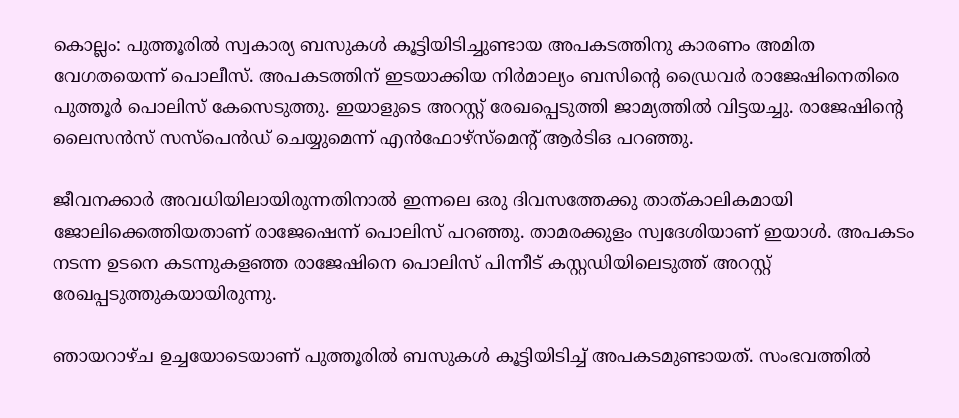കൊല്ലം: പുത്തൂരില്‍ സ്വകാര്യ ബസുകള്‍ കൂട്ടിയിടിച്ചുണ്ടായ അപകടത്തിനു കാരണം അമിത വേഗതയെന്ന് പൊലീസ്. അപകടത്തിന് ഇടയാക്കിയ നിര്‍മാല്യം ബസിന്‍റെ ഡ്രൈവര്‍ രാജേഷിനെതിരെ പുത്തൂര്‍ പൊലിസ് കേസെടുത്തു. ഇയാളുടെ അറസ്റ്റ് രേഖപ്പെടുത്തി ജാമ്യത്തില്‍ വിട്ടയച്ചു. രാജേഷിന്‍റെ ലൈസന്‍സ് സസ്‌പെന്‍ഡ് ചെയ്യുമെന്ന് എന്‍ഫോഴ്‌സ്‌മെന്‍റ് ആര്‍ടിഒ പറഞ്ഞു.

ജീവനക്കാര്‍ അവധിയിലായിരുന്നതിനാല്‍ ഇന്നലെ ഒരു ദിവസത്തേക്കു താത്കാലികമായി ജോലിക്കെത്തിയതാണ് രാജേഷെന്ന് പൊലിസ് പറഞ്ഞു. താമരക്കുളം സ്വദേശിയാണ് ഇയാള്‍. അപകടം നടന്ന ഉടനെ കടന്നുകളഞ്ഞ രാജേഷിനെ പൊലിസ് പിന്നീട് കസ്റ്റഡിയിലെടുത്ത് അറസ്റ്റ് രേഖപ്പടുത്തുകയായിരുന്നു.

ഞായറാഴ്ച ഉച്ചയോടെയാണ് പുത്തൂരില്‍ ബസുകള്‍ കൂട്ടിയിടിച്ച് അപകടമുണ്ടായത്. സംഭവത്തില്‍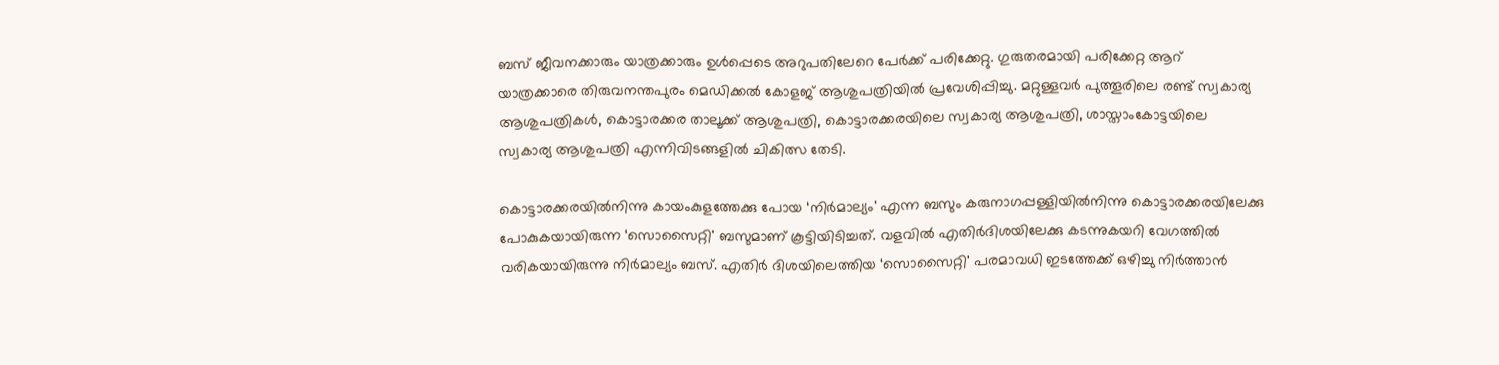ബസ് ജീവനക്കാരും യാത്രക്കാരും ഉള്‍പ്പെടെ അറുപതിലേറെ പേര്‍ക്ക് പരിക്കേറ്റു. ഗുരുതരമായി പരിക്കേറ്റ ആറ് യാത്രക്കാരെ തിരുവനന്തപുരം മെഡിക്കല്‍ കോളജ് ആശുപത്രിയില്‍ പ്രവേശിപ്പിച്ചു. മറ്റുള്ളവര്‍ പുത്തൂരിലെ രണ്ട് സ്വകാര്യ ആശുപത്രികള്‍, കൊട്ടാരക്കര താലൂക്ക് ആശുപത്രി, കൊട്ടാരക്കരയിലെ സ്വകാര്യ ആശുപത്രി, ശാസ്താംകോട്ടയിലെ സ്വകാര്യ ആശുപത്രി എന്നിവിടങ്ങളില്‍ ചികിത്സ തേടി.

കൊട്ടാരക്കരയില്‍നിന്നു കായംകുളത്തേക്കു പോയ ‘നിര്‍മാല്യം' എന്ന ബസും കരുനാഗപ്പള്ളിയില്‍നിന്നു കൊട്ടാരക്കരയിലേക്കു പോകുകയായിരുന്ന ‘സൊസൈറ്റി' ബസുമാണ് കൂട്ടിയിടിച്ചത്. വളവില്‍ എതിര്‍ദിശയിലേക്കു കടന്നുകയറി വേഗത്തില്‍ വരികയായിരുന്നു നിര്‍മാല്യം ബസ്. എതിര്‍ ദിശയിലെത്തിയ ‘സൊസൈറ്റി' പരമാവധി ഇടത്തേക്ക് ഒഴിച്ചു നിര്‍ത്താന്‍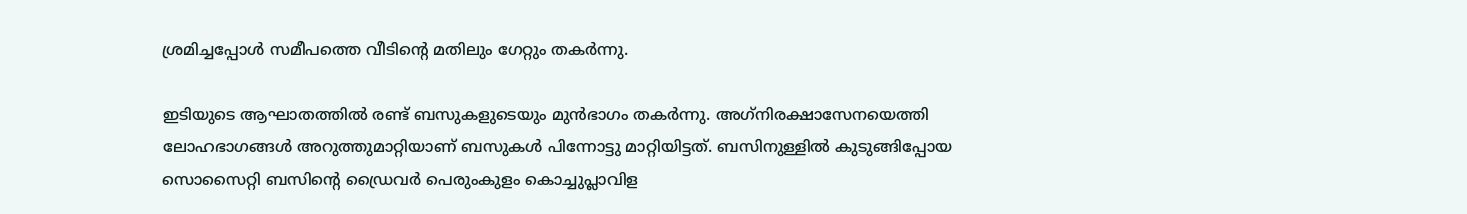ശ്രമിച്ചപ്പോള്‍ സമീപത്തെ വീടിന്‍റെ മതിലും ഗേറ്റും തകര്‍ന്നു.

ഇടിയുടെ ആഘാതത്തില്‍ രണ്ട് ബസുകളുടെയും മുന്‍ഭാഗം തകര്‍ന്നു. അഗ്‌നിരക്ഷാസേനയെത്തി ലോഹഭാഗങ്ങള്‍ അറുത്തുമാറ്റിയാണ് ബസുകള്‍ പിന്നോട്ടു മാറ്റിയിട്ടത്. ബസിനുള്ളില്‍ കുടുങ്ങിപ്പോയ സൊസൈറ്റി ബസിന്‍റെ ഡ്രൈവര്‍ പെരുംകുളം കൊച്ചുപ്ലാവിള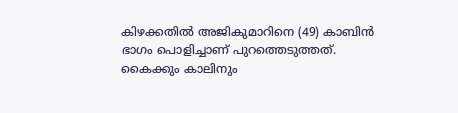കിഴക്കതില്‍ അജികുമാറിനെ (49) കാബിന്‍ ഭാഗം പൊളിച്ചാണ് പുറത്തെടുത്തത്. കൈക്കും കാലിനും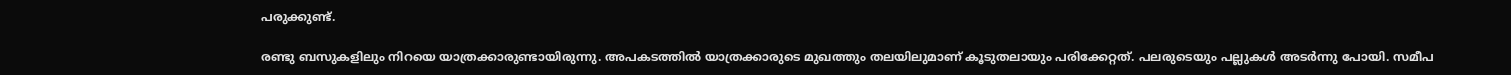പരുക്കുണ്ട്.

രണ്ടു ബസുകളിലും നിറയെ യാത്രക്കാരുണ്ടായിരുന്നു. അപകടത്തില്‍ യാത്രക്കാരുടെ മുഖത്തും തലയിലുമാണ് കൂടുതലായും പരിക്കേറ്റത്. പലരുടെയും പല്ലുകള്‍ അടര്‍ന്നു പോയി. സമീപ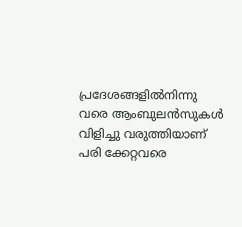പ്രദേശങ്ങളില്‍നിന്നു വരെ ആംബുലന്‍സുകള്‍ വിളിച്ചു വരുത്തിയാണ് പരി ക്കേറ്റവരെ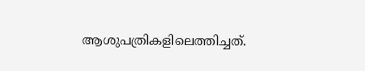ആശുപത്രികളിലെത്തിച്ചത്.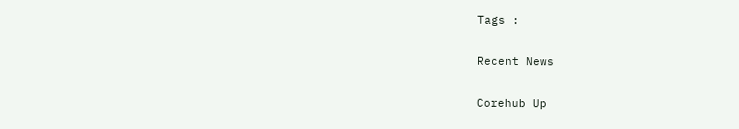Tags :

Recent News

Corehub Up